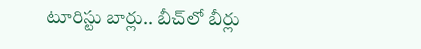టూరిస్టు బార్లు.. బీచ్‌లో బీర్లు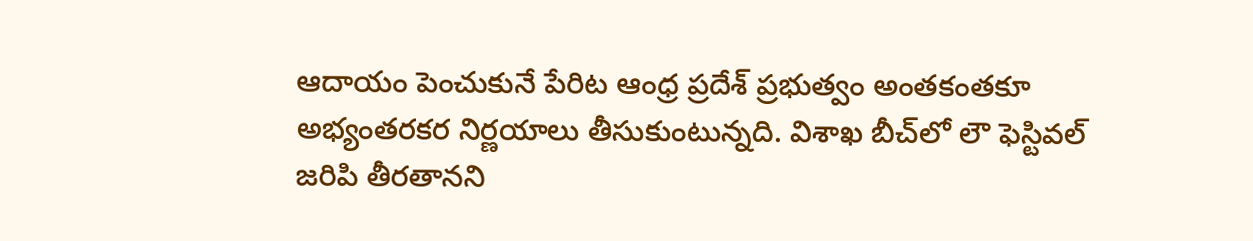ఆదాయం పెంచుకునే పేరిట ఆంధ్ర ప్రదేశ్‌ ప్రభుత్వం అంతకంతకూ అభ్యంతరకర నిర్ణయాలు తీసుకుంటున్నది. విశాఖ బీచ్‌లో లౌ ఫెస్టివల్‌ జరిపి తీరతానని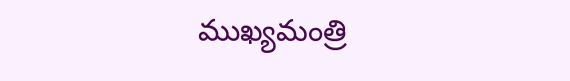ముఖ్యమంత్రి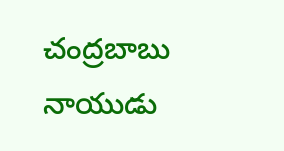చంద్రబాబు నాయుడు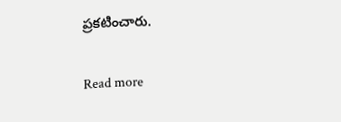ప్రకటించారు.

Read more